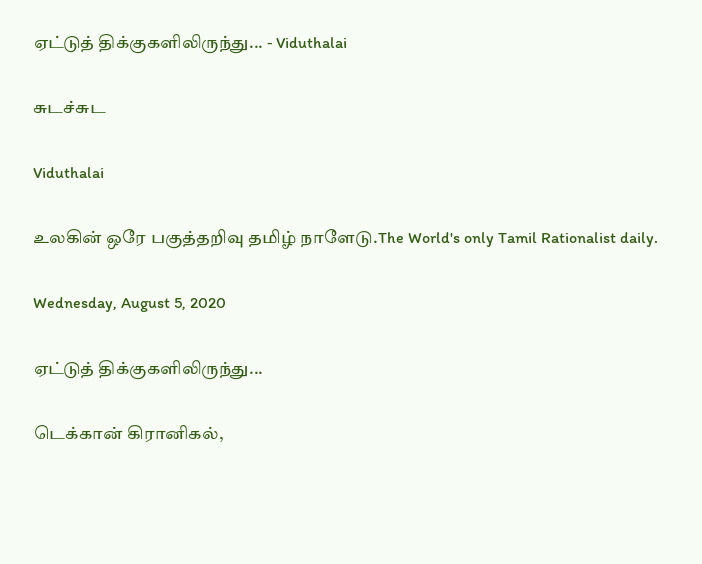ஏட்டுத் திக்குகளிலிருந்து... - Viduthalai

சுடச்சுட

Viduthalai

உலகின் ஒரே பகுத்தறிவு தமிழ் நாளேடு.The World's only Tamil Rationalist daily.

Wednesday, August 5, 2020

ஏட்டுத் திக்குகளிலிருந்து...

டெக்கான் கிரானிகல்,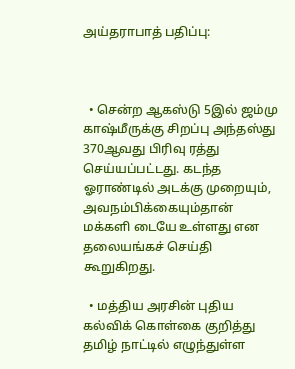அய்தராபாத் பதிப்பு:



  • சென்ற ஆகஸ்டு 5இல் ஜம்மு காஷ்மீருக்கு சிறப்பு அந்தஸ்து 370ஆவது பிரிவு ரத்து செய்யப்பட்டது. கடந்த ஓராண்டில் அடக்கு முறையும், அவநம்பிக்கையும்தான் மக்களி டையே உள்ளது என தலையங்கச் செய்தி கூறுகிறது.

  • மத்திய அரசின் புதிய கல்விக் கொள்கை குறித்து தமிழ் நாட்டில் எழுந்துள்ள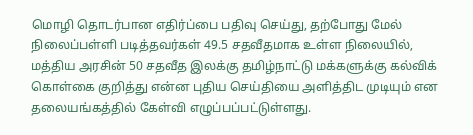மொழி தொடர்பான எதிர்ப்பை பதிவு செய்து, தற்போது மேல் நிலைப்பள்ளி படித்தவர்கள் 49.5 சதவீதமாக உள்ள நிலையில், மத்திய அரசின் 50 சதவீத இலக்கு தமிழ்நாட்டு மக்களுக்கு கல்விக் கொள்கை குறித்து என்ன புதிய செய்தியை அளித்திட முடியும் என தலையங்கத்தில் கேள்வி எழுப்பப்பட்டுள்ளது.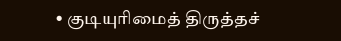• குடியுரிமைத் திருத்தச்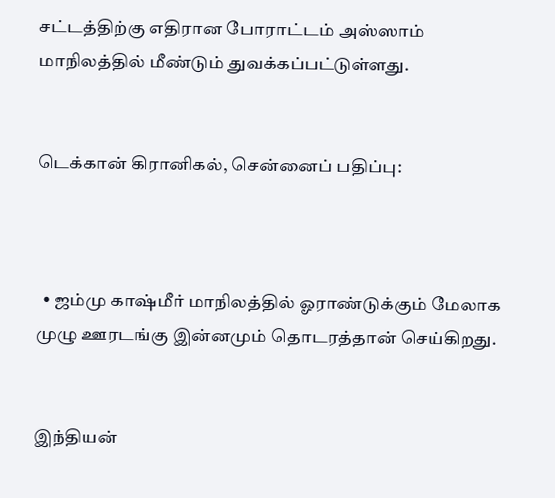சட்டத்திற்கு எதிரான போராட்டம் அஸ்ஸாம் மாநிலத்தில் மீண்டும் துவக்கப்பட்டுள்ளது.


டெக்கான் கிரானிகல், சென்னைப் பதிப்பு:



  • ஜம்மு காஷ்மீர் மாநிலத்தில் ஓராண்டுக்கும் மேலாக முழு ஊரடங்கு இன்னமும் தொடரத்தான் செய்கிறது.


இந்தியன்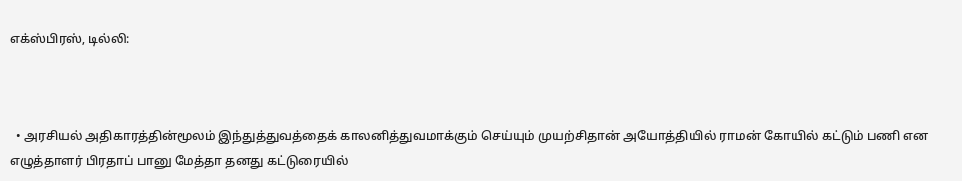எக்ஸ்பிரஸ், டில்லி:



  • அரசியல் அதிகாரத்தின்மூலம் இந்துத்துவத்தைக் காலனித்துவமாக்கும் செய்யும் முயற்சிதான் அயோத்தியில் ராமன் கோயில் கட்டும் பணி என எழுத்தாளர் பிரதாப் பானு மேத்தா தனது கட்டுரையில்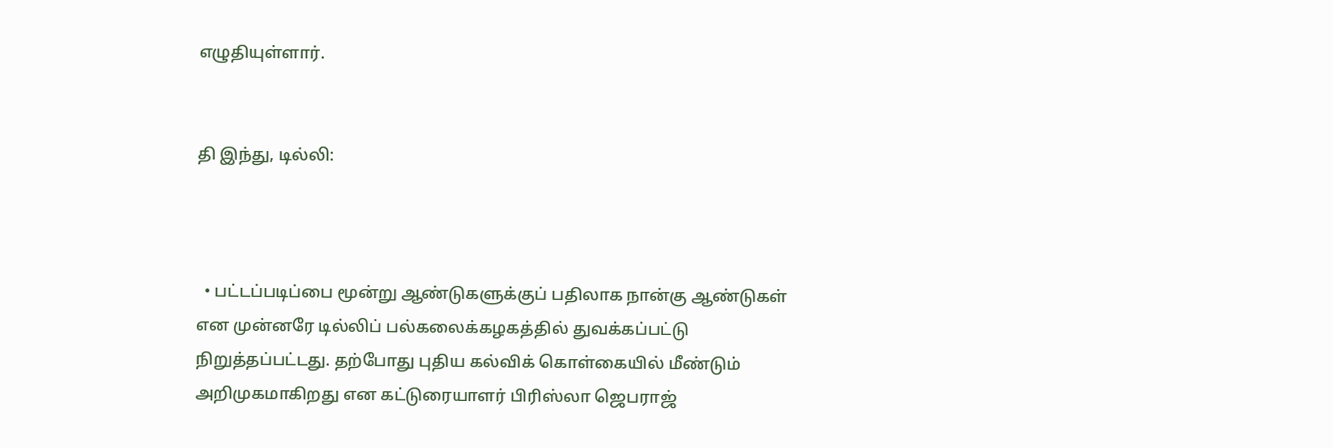எழுதியுள்ளார்.


தி இந்து, டில்லி:



  • பட்டப்படிப்பை மூன்று ஆண்டுகளுக்குப் பதிலாக நான்கு ஆண்டுகள் என முன்னரே டில்லிப் பல்கலைக்கழகத்தில் துவக்கப்பட்டு நிறுத்தப்பட்டது. தற்போது புதிய கல்விக் கொள்கையில் மீண்டும் அறிமுகமாகிறது என கட்டுரையாளர் பிரிஸ்லா ஜெபராஜ்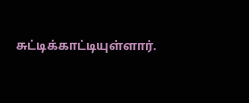சுட்டிக்காட்டியுள்ளார்.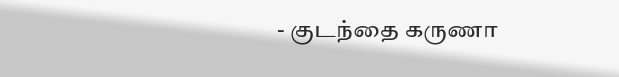- குடந்தை கருணா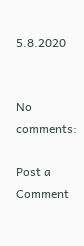5.8.2020


No comments:

Post a Comment